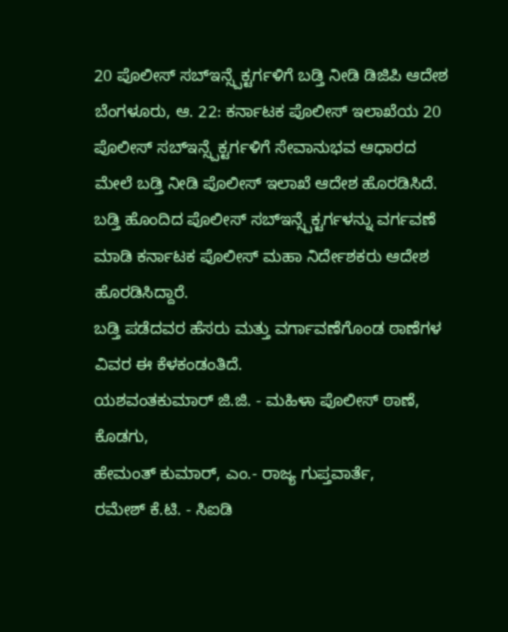20 ಪೊಲೀಸ್ ಸಬ್ಇನ್ಸ್ಪೆಕ್ಟರ್ಗಳಿಗೆ ಬಡ್ತಿ ನೀಡಿ ಡಿಜಿಪಿ ಆದೇಶ
ಬೆಂಗಳೂರು, ಆ. 22: ಕರ್ನಾಟಕ ಪೊಲೀಸ್ ಇಲಾಖೆಯ 20 ಪೊಲೀಸ್ ಸಬ್ಇನ್ಸ್ಪೆಕ್ಟರ್ಗಳಿಗೆ ಸೇವಾನುಭವ ಆಧಾರದ ಮೇಲೆ ಬಡ್ತಿ ನೀಡಿ ಪೊಲೀಸ್ ಇಲಾಖೆ ಆದೇಶ ಹೊರಡಿಸಿದೆ. ಬಡ್ತಿ ಹೊಂದಿದ ಪೊಲೀಸ್ ಸಬ್ಇನ್ಸ್ಪೆಕ್ಟರ್ಗಳನ್ನು ವರ್ಗವಣೆ ಮಾಡಿ ಕರ್ನಾಟಕ ಪೊಲೀಸ್ ಮಹಾ ನಿರ್ದೇಶಕರು ಆದೇಶ ಹೊರಡಿಸಿದ್ದಾರೆ.
ಬಡ್ತಿ ಪಡೆದವರ ಹೆಸರು ಮತ್ತು ವರ್ಗಾವಣೆಗೊಂಡ ಠಾಣೆಗಳ ವಿವರ ಈ ಕೆಳಕಂಡಂತಿದೆ.
ಯಶವಂತಕುಮಾರ್ ಜಿ.ಜಿ. - ಮಹಿಳಾ ಪೊಲೀಸ್ ಠಾಣೆ, ಕೊಡಗು,
ಹೇಮಂತ್ ಕುಮಾರ್, ಎಂ.- ರಾಜ್ಯ ಗುಪ್ತವಾರ್ತೆ,
ರಮೇಶ್ ಕೆ.ಟಿ. - ಸಿಐಡಿ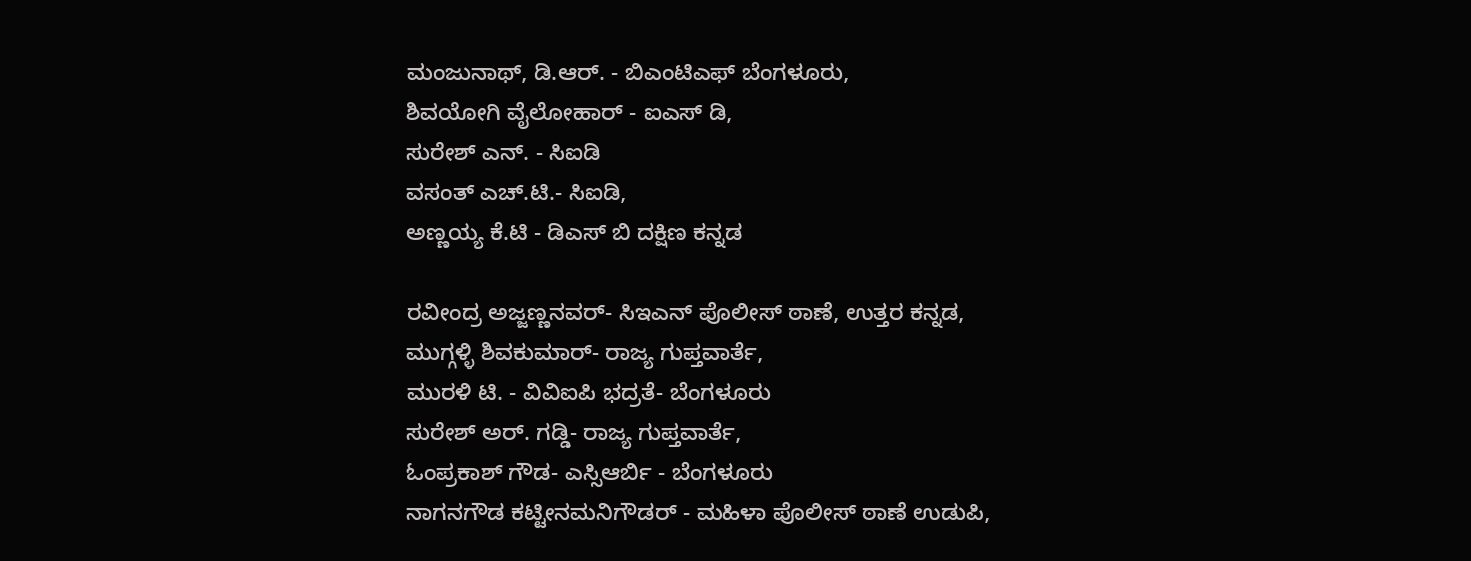ಮಂಜುನಾಥ್, ಡಿ.ಆರ್. - ಬಿಎಂಟಿಎಫ್ ಬೆಂಗಳೂರು,
ಶಿವಯೋಗಿ ವೈಲೋಹಾರ್ - ಐಎಸ್ ಡಿ,
ಸುರೇಶ್ ಎನ್. - ಸಿಐಡಿ
ವಸಂತ್ ಎಚ್.ಟಿ.- ಸಿಐಡಿ,
ಅಣ್ಣಯ್ಯ ಕೆ.ಟಿ - ಡಿಎಸ್ ಬಿ ದಕ್ಷಿಣ ಕನ್ನಡ

ರವೀಂದ್ರ ಅಜ್ಜಣ್ಣನವರ್- ಸಿಇಎನ್ ಪೊಲೀಸ್ ಠಾಣೆ, ಉತ್ತರ ಕನ್ನಡ,
ಮುಗ್ಗಳ್ಳಿ ಶಿವಕುಮಾರ್- ರಾಜ್ಯ ಗುಪ್ತವಾರ್ತೆ,
ಮುರಳಿ ಟಿ. - ವಿವಿಐಪಿ ಭದ್ರತೆ- ಬೆಂಗಳೂರು
ಸುರೇಶ್ ಅರ್. ಗಡ್ಡಿ- ರಾಜ್ಯ ಗುಪ್ತವಾರ್ತೆ,
ಓಂಪ್ರಕಾಶ್ ಗೌಡ- ಎಸ್ಸಿಆರ್ಬಿ - ಬೆಂಗಳೂರು
ನಾಗನಗೌಡ ಕಟ್ಟೀನಮನಿಗೌಡರ್ - ಮಹಿಳಾ ಪೊಲೀಸ್ ಠಾಣೆ ಉಡುಪಿ,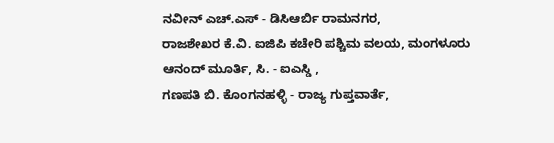ನವೀನ್ ಎಚ್.ಎಸ್ - ಡಿಸಿಆರ್ಬಿ ರಾಮನಗರ,
ರಾಜಶೇಖರ ಕೆ.ವಿ. ಐಜಿಪಿ ಕಚೇರಿ ಪಶ್ಚಿಮ ವಲಯ, ಮಂಗಳೂರು
ಆನಂದ್ ಮೂರ್ತಿ, ಸಿ. - ಐಎಸ್ಡಿ ,
ಗಣಪತಿ ಬಿ. ಕೊಂಗನಹಳ್ಳಿ - ರಾಜ್ಯ ಗುಪ್ತವಾರ್ತೆ,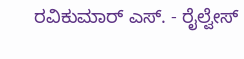ರವಿಕುಮಾರ್ ಎಸ್. - ರೈಲ್ವೇಸ್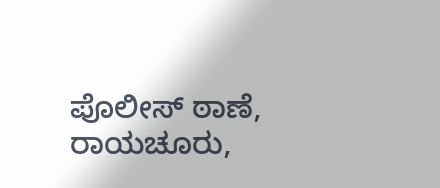ಪೊಲೀಸ್ ಠಾಣೆ, ರಾಯಚೂರು,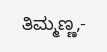ತಿಮ್ಮಣ್ಣ,-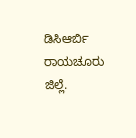ಡಿಸಿಆರ್ಬಿ ರಾಯಚೂರು ಜಿಲ್ಲೆ.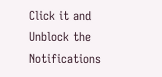Click it and Unblock the Notifications